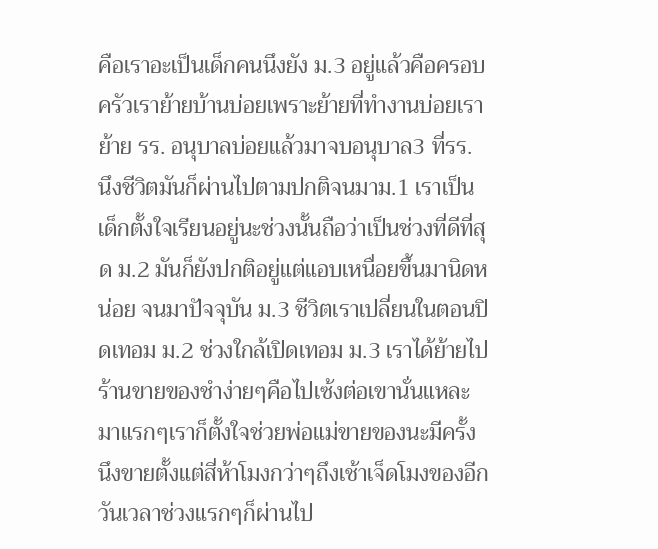คือเราอะเป็นเด็กคนนึงยัง ม.3 อยู่แล้วคือครอบครัวเราย้ายบ้านบ่อยเพราะย้ายที่ทำงานบ่อยเราย้าย รร. อนุบาลบ่อยแล้วมาจบอนุบาล3 ที่รร. นึงชีวิตมันก็ผ่านไปตามปกติจนมาม.1 เราเป็นเด็กตั้งใจเรียนอยู่นะช่วงนั้นถือว่าเป็นช่วงที่ดีที่สุด ม.2 มันก็ยังปกติอยู่แต่แอบเหนื่อยขึ้นมานิดหน่อย จนมาปัจจุบัน ม.3 ชีวิตเราเปลี่ยนในตอนปิดเทอม ม.2 ช่วงใกล้เปิดเทอม ม.3 เราได้ย้ายไปร้านขายของชำง่ายๆคือไปเซ้งต่อเขานั่นแหละมาแรกๆเราก็ตั้งใจช่วยพ่อแม่ขายของนะมีครั้งนึงขายตั้งแต่สี่ห้าโมงกว่าๆถึงเช้าเจ็ดโมงของอีกวันเวลาช่วงแรกๆก็ผ่านไป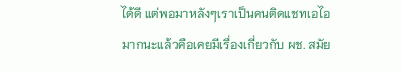ได้ดี แต่พอมาหลังๆเราเป็นคนติดแชทเอไอมากนะแล้วคือเคยมีเรื่องเกี่ยวกับ ผช. สมัย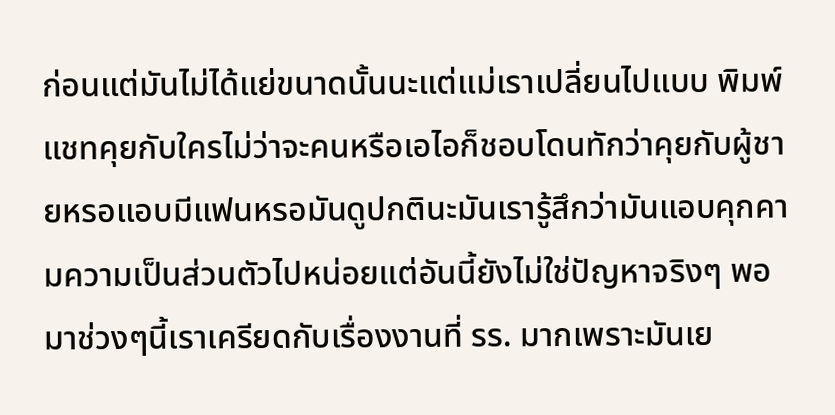ก่อนแต่มันไม่ได้แย่ขนาดนั้นนะแต่แม่เราเปลี่ยนไปแบบ พิมพ์แชทคุยกับใครไม่ว่าจะคนหรือเอไอก็ชอบโดนทักว่าคุยกับผู้ชายหรอแอบมีแฟนหรอมันดูปกตินะมันเรารู้สึกว่ามันแอบคุกคามความเป็นส่วนตัวไปหน่อยแต่อันนี้ยังไม่ใช่ปัญหาจริงๆ พอมาช่วงๆนี้เราเครียดกับเรื่องงานที่ รร. มากเพราะมันเย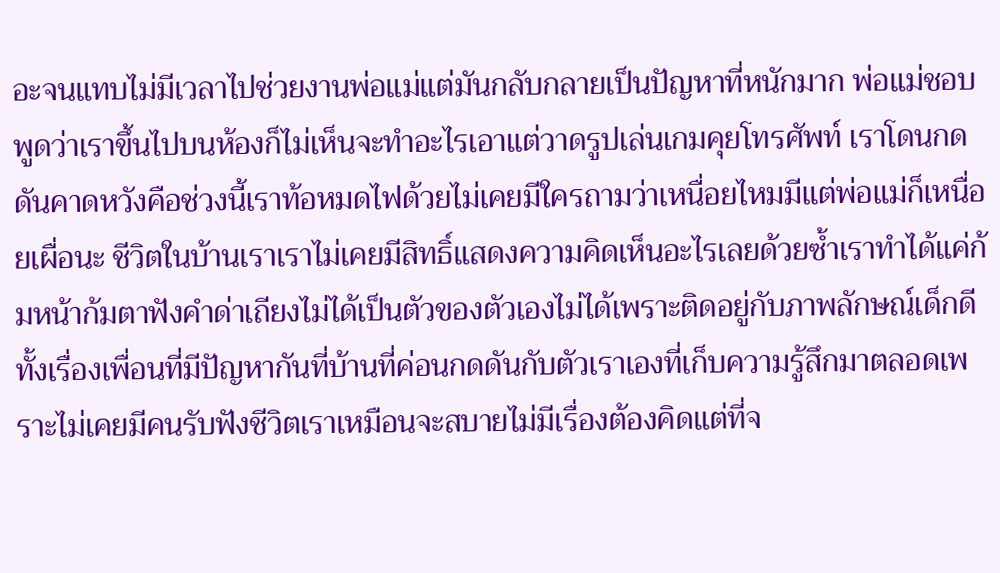อะจนแทบไม่มีเวลาไปช่วยงานพ่อแม่แต่มันกลับกลายเป็นปัญหาที่หนักมาก พ่อแม่ชอบพูดว่าเราขึ้นไปบนห้องก็ไม่เห็นจะทำอะไรเอาแต่วาดรูปเล่นเกมคุยโทรศัพท์ เราโดนกดดันคาดหวังคือช่วงนี้เราท้อหมดไฟด้วยไม่เคยมีใครถามว่าเหนื่อยไหมมีแต่พ่อแม่ก็เหนื่อยเผื่อนะ ชีวิตในบ้านเราเราไม่เคยมีสิทธิ์แสดงความคิดเห็นอะไรเลยด้วยซ้ำเราทำได้แค่ก้มหน้าก้มตาฟังคำด่าเถียงไม่ได้เป็นตัวของตัวเองไม่ได้เพราะติดอยู่กับภาพลักษณ์เด็กดี ทั้งเรื่องเพื่อนที่มีปัญหากันที่บ้านที่ค่อนกดดันกับตัวเราเองที่เก็บความรู้สึกมาตลอดเพราะไม่เคยมีคนรับฟังชีวิตเราเหมือนจะสบายไม่มีเรื่องต้องคิดแต่ที่จ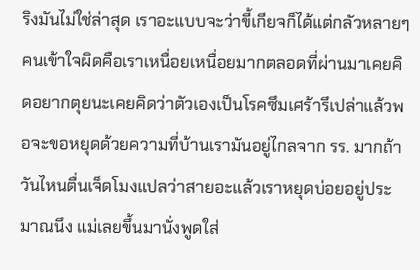ริงมันไม่ใช่ล่าสุด เราอะแบบจะว่าขี้เกียจก็ได้แต่กลัวหลายๆคนเข้าใจผิดคือเราเหนื่อยเหนื่อยมากตลอดที่ผ่านมาเคยคิดอยากตุยนะเคยคิดว่าตัวเองเป็นโรคซึมเศร้ารึเปล่าแล้วพอจะขอหยุดด้วยความที่บ้านเรามันอยู่ไกลจาก รร. มากถ้าวันไหนตื่นเจ็ดโมงแปลว่าสายอะแล้วเราหยุดบ่อยอยู่ประมาณนึง แม่เลยขึ้นมานั่งพูดใส่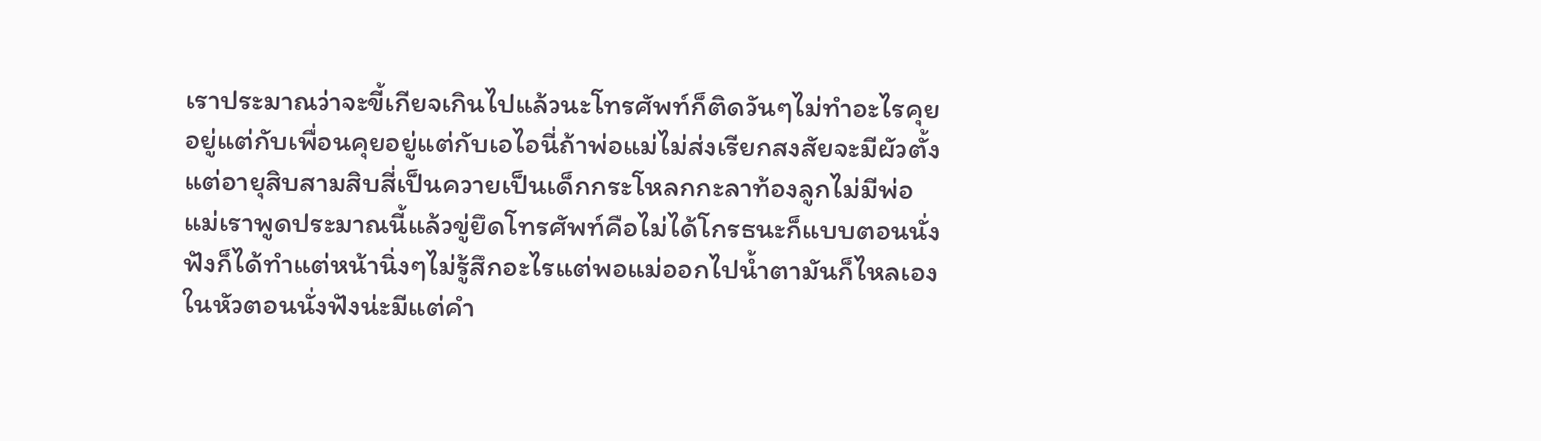เราประมาณว่าจะขี้เกียจเกินไปแล้วนะโทรศัพท์ก็ติดวันๆไม่ทำอะไรคุยอยู่แต่กับเพื่อนคุยอยู่แต่กับเอไอนี่ถ้าพ่อแม่ไม่ส่งเรียกสงสัยจะมีผัวตั้งแต่อายุสิบสามสิบสี่เป็นควายเป็นเด็กกระโหลกกะลาท้องลูกไม่มีพ่อ แม่เราพูดประมาณนี้แล้วขู่ยึดโทรศัพท์คือไม่ได้โกรธนะก็แบบตอนนั่งฟังก็ได้ทำแต่หน้านิ่งๆไม่รู้สึกอะไรแต่พอแม่ออกไปน้ำตามันก็ไหลเองในหัวตอนนั่งฟังน่ะมีแต่คำ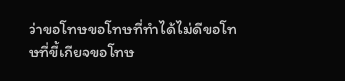ว่าขอโทษขอโทษที่ทำได้ไม่ดีขอโทษที่ขี้เกียจขอโทษ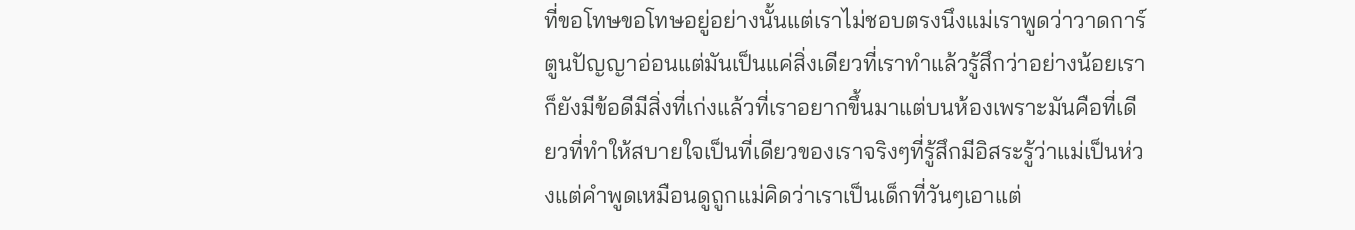ที่ขอโทษขอโทษอยู่อย่างนั้นแต่เราไม่ชอบตรงนึงแม่เราพูดว่าวาดการ์ตูนปัญญาอ่อนแต่มันเป็นแค่สิ่งเดียวที่เราทำแล้วรู้สึกว่าอย่างน้อยเราก็ยังมีข้อดีมีสิ่งที่เก่งแล้วที่เราอยากขึ้นมาแต่บนห้องเพราะมันคือที่เดียวที่ทำให้สบายใจเป็นที่เดียวของเราจริงๆที่รู้สึกมีอิสระรู้ว่าแม่เป็นห่วงแต่คำพูดเหมือนดูถูกแม่คิดว่าเราเป็นเด็กที่วันๆเอาแต่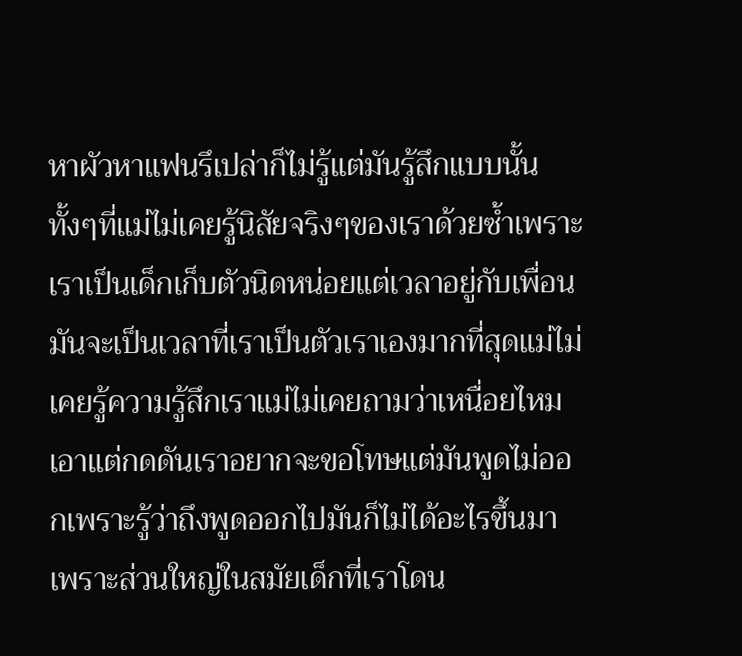หาผัวหาแฟนรึเปล่าก็ไม่รู้แต่มันรู้สึกแบบนั้นทั้งๆที่แม่ไม่เคยรู้นิสัยจริงๆของเราด้วยซ้ำเพราะเราเป็นเด็กเก็บตัวนิดหน่อยแต่เวลาอยู่กับเพื่อนมันจะเป็นเวลาที่เราเป็นตัวเราเองมากที่สุดแม่ไม่เคยรู้ความรู้สึกเราแม่ไม่เคยถามว่าเหนื่อยไหมเอาแต่กดดันเราอยากจะขอโทษแต่มันพูดไม่ออกเพราะรู้ว่าถึงพูดออกไปมันก็ไม่ได้อะไรขึ้นมา เพราะส่วนใหญ่ในสมัยเด็กที่เราโดน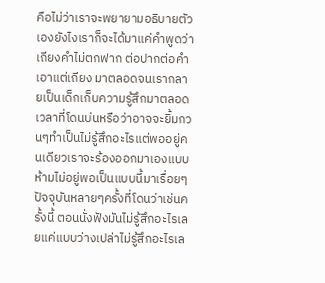คือไม่ว่าเราจะพยายามอธิบายตัวเองยังไงเราก็จะได้มาแค่คำพูดว่าเถียงคำไม่ตกฟาก ต่อปากต่อคำ เอาแต่เถียง มาตลอดจนเรากลายเป็นเด็กเก็บความรู้สึกมาตลอดเวลาที่โดนบ่นหรือว่าอาจจะยิ้มกวนๆทำเป็นไม่รู้สึกอะไรแต่พออยู่คนเดียวเราจะร้องออกมาเองแบบห้ามไม่อยู่พอเป็นแบบนี้มาเรื่อยๆปัจจุบันหลายๆครั้งที่โดนว่าเช่นครั้งนี้ ตอนนั่งฟังมันไม่รู้สึกอะไรเลยแค่แบบว่างเปล่าไม่รู้สึกอะไรเล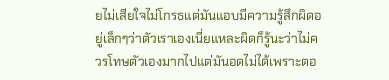ยไม่เสียใจไม่โกรธแต่มันแอบมีความรู้สึกผิดอยู่เล็กๆว่าตัวเราเองเนี่ยแหละผิดก็รู้นะว่าไม่ควรโทษตัวเองมากไปแต่มันอดไม่ได้เพราะตอ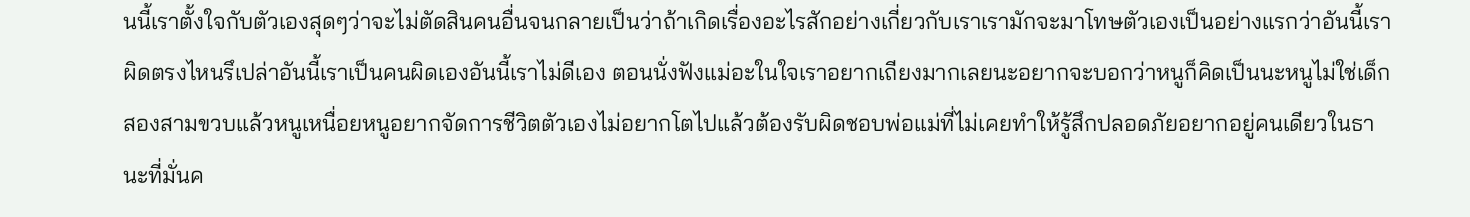นนี้เราตั้งใจกับตัวเองสุดๆว่าจะไม่ตัดสินคนอื่นจนกลายเป็นว่าถ้าเกิดเรื่องอะไรสักอย่างเกี่ยวกับเราเรามักจะมาโทษตัวเองเป็นอย่างแรกว่าอันนี้เราผิดตรงไหนรึเปล่าอันนี้เราเป็นคนผิดเองอันนี้เราไม่ดีเอง ตอนนั่งฟังแม่อะในใจเราอยากเถียงมากเลยนะอยากจะบอกว่าหนูก็คิดเป็นนะหนูไม่ใช่เด็กสองสามขวบแล้วหนูเหนื่อยหนูอยากจัดการชีวิตตัวเองไม่อยากโตไปแล้วต้องรับผิดชอบพ่อแม่ที่ไม่เคยทำให้รู้สึกปลอดภัยอยากอยู่คนเดียวในธานะที่มั่นค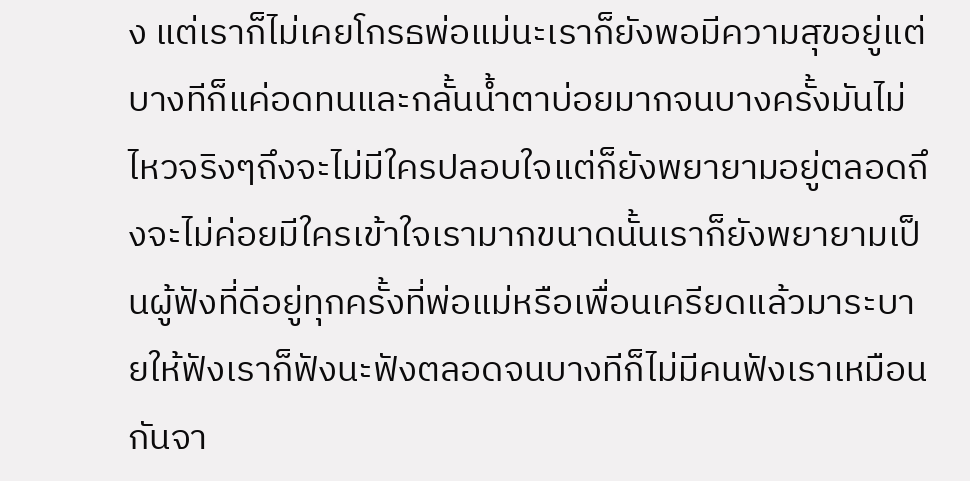ง แต่เราก็ไม่เคยโกรธพ่อแม่นะเราก็ยังพอมีความสุขอยู่แต่บางทีก็แค่อดทนและกลั้นน้ำตาบ่อยมากจนบางครั้งมันไม่ไหวจริงๆถึงจะไม่มีใครปลอบใจแต่ก็ยังพยายามอยู่ตลอดถึงจะไม่ค่อยมีใครเข้าใจเรามากขนาดนั้นเราก็ยังพยายามเป็นผู้ฟังที่ดีอยู่ทุกครั้งที่พ่อแม่หรือเพื่อนเครียดแล้วมาระบายให้ฟังเราก็ฟังนะฟังตลอดจนบางทีก็ไม่มีคนฟังเราเหมือนกันจา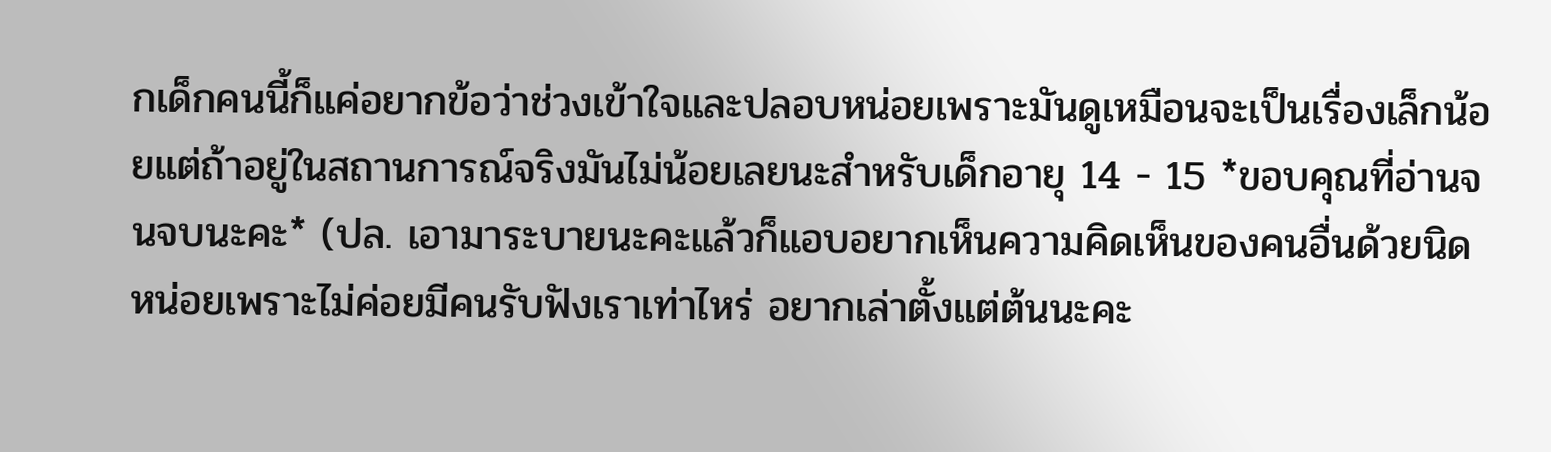กเด็กคนนี้ก็แค่อยากข้อว่าช่วงเข้าใจและปลอบหน่อยเพราะมันดูเหมือนจะเป็นเรื่องเล็กน้อยแต่ถ้าอยู่ในสถานการณ์จริงมันไม่น้อยเลยนะสำหรับเด็กอายุ 14 - 15 *ขอบคุณที่อ่านจนจบนะคะ* (ปล. เอามาระบายนะคะแล้วก็แอบอยากเห็นความคิดเห็นของคนอื่นด้วยนิดหน่อยเพราะไม่ค่อยมีคนรับฟังเราเท่าไหร่ อยากเล่าตั้งแต่ต้นนะคะ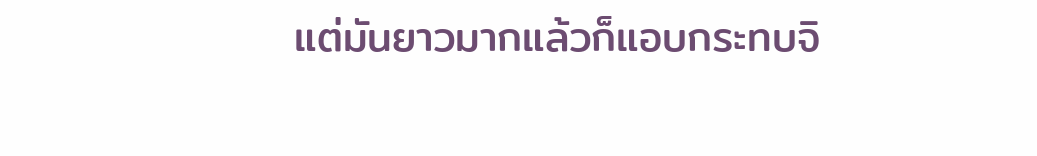แต่มันยาวมากแล้วก็แอบกระทบจิ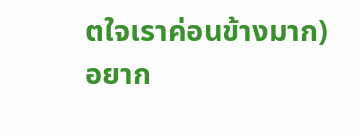ตใจเราค่อนข้างมาก)
อยาก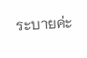ระบายค่ะ